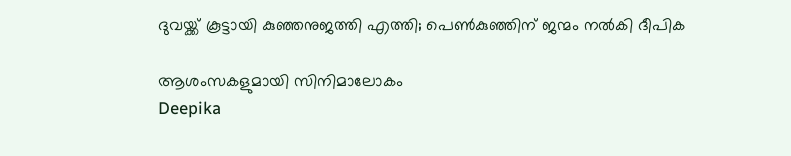ദുവയ്ക്ക് കൂട്ടായി കുഞ്ഞനുജത്തി എത്തി; പെണ്‍കുഞ്ഞിന് ജന്മം നല്‍കി ദീപിക

ആശംസകളുമായി സിനിമാലോകം
Deepika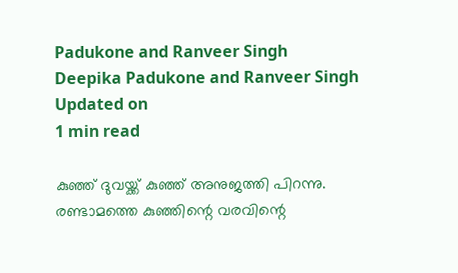Padukone and Ranveer Singh
Deepika Padukone and Ranveer Singh
Updated on
1 min read

കുഞ്ഞ് ദുവയ്ക്ക് കുഞ്ഞ് അനുജത്തി പിറന്നു. രണ്ടാമത്തെ കുഞ്ഞിന്റെ വരവിന്റെ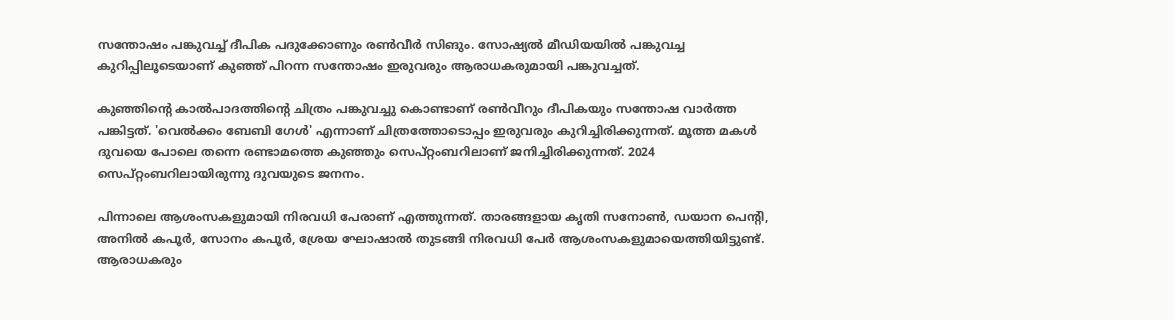സന്തോഷം പങ്കുവച്ച് ദീപിക പദുക്കോണും രണ്‍വീര്‍ സിങും. സോഷ്യല്‍ മീഡിയയില്‍ പങ്കുവച്ച കുറിപ്പിലൂടെയാണ് കുഞ്ഞ് പിറന്ന സന്തോഷം ഇരുവരും ആരാധകരുമായി പങ്കുവച്ചത്.

കുഞ്ഞിന്റെ കാല്‍പാദത്തിന്റെ ചിത്രം പങ്കുവച്ചു കൊണ്ടാണ് രണ്‍വീറും ദീപികയും സന്തോഷ വാര്‍ത്ത പങ്കിട്ടത്. 'വെല്‍ക്കം ബേബി ഗേള്‍' എന്നാണ് ചിത്രത്തോടൊപ്പം ഇരുവരും കുറിച്ചിരിക്കുന്നത്. മൂത്ത മകള്‍ ദുവയെ പോലെ തന്നെ രണ്ടാമത്തെ കുഞ്ഞും സെപ്റ്റംബറിലാണ് ജനിച്ചിരിക്കുന്നത്. 2024 സെപ്റ്റംബറിലായിരുന്നു ദുവയുടെ ജനനം.

പിന്നാലെ ആശംസകളുമായി നിരവധി പേരാണ് എത്തുന്നത്. താരങ്ങളായ കൃതി സനോണ്‍, ഡയാന പെന്റി, അനില്‍ കപൂര്‍, സോനം കപൂര്‍, ശ്രേയ ഘോഷാല്‍ തുടങ്ങി നിരവധി പേര്‍ ആശംസകളുമായെത്തിയിട്ടുണ്ട്. ആരാധകരും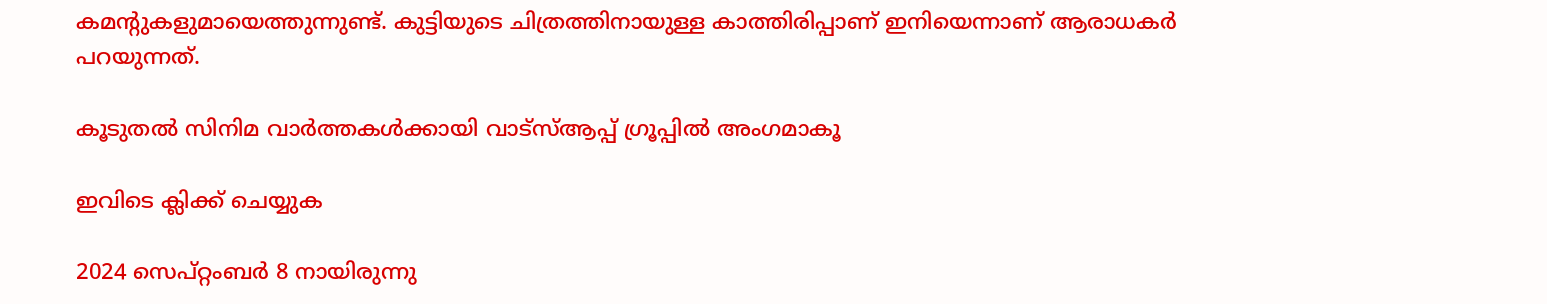കമന്റുകളുമായെത്തുന്നുണ്ട്. കുട്ടിയുടെ ചിത്രത്തിനായുള്ള കാത്തിരിപ്പാണ് ഇനിയെന്നാണ് ആരാധകര്‍ പറയുന്നത്.

കൂടുതല്‍ സിനിമ വാര്‍ത്തകള്‍ക്കായി വാട്സ്ആപ്പ് ഗ്രൂപ്പില്‍ അംഗമാകൂ

ഇവിടെ ക്ലിക്ക് ചെയ്യുക

2024 സെപ്റ്റംബര്‍ 8 നായിരുന്നു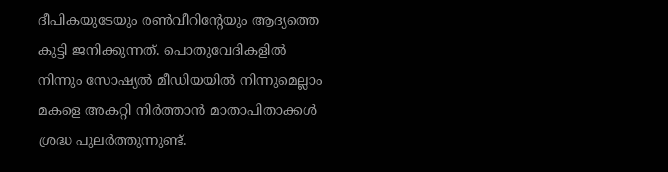ദീപികയുടേയും രണ്‍വീറിന്റേയും ആദ്യത്തെ കുട്ടി ജനിക്കുന്നത്. പൊതുവേദികളില്‍ നിന്നും സോഷ്യല്‍ മീഡിയയില്‍ നിന്നുമെല്ലാം മകളെ അകറ്റി നിര്‍ത്താന്‍ മാതാപിതാക്കള്‍ ശ്രദ്ധ പുലര്‍ത്തുന്നുണ്ട്.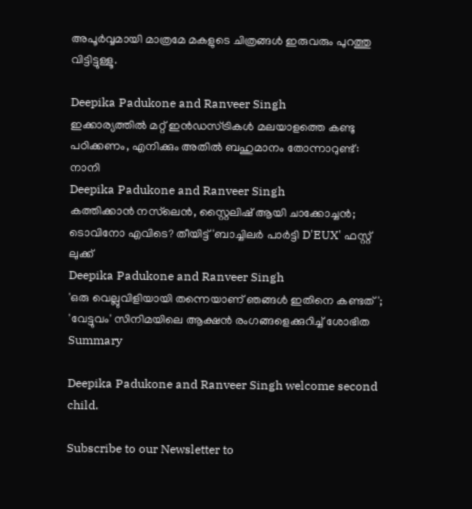അപൂര്‍വ്വമായി മാത്രമേ മകളുടെ ചിത്രങ്ങള്‍ ഇരുവരും പുറത്തു വിട്ടിട്ടുള്ളൂ.

Deepika Padukone and Ranveer Singh
ഇക്കാര്യത്തില്‍ മറ്റ് ഇന്‍ഡസ്ട്രികള്‍ മലയാളത്തെ കണ്ടു പഠിക്കണം, എനിക്കും അതില്‍ ബഹുമാനം തോന്നാറുണ്ട്: നാനി
Deepika Padukone and Ranveer Singh
കത്തിക്കാന്‍ നസ്‌ലെന്‍, സ്റ്റൈലിഷ് ആയി ചാക്കോച്ചന്‍; ടൊവിനോ എവിടെ? തീയിട്ട് 'ബാച്ചിലര്‍ പാര്‍ട്ടി D'EUX' ഫസ്റ്റ് ലുക്ക്
Deepika Padukone and Ranveer Singh
'ഒരു വെല്ലുവിളിയായി തന്നെയാണ് ഞങ്ങൾ ഇതിനെ കണ്ടത്'; 'വേട്ടുവം' സിനിമയിലെ ആക്ഷൻ രംഗങ്ങളെക്കുറിച്ച് ശോഭിത
Summary

Deepika Padukone and Ranveer Singh welcome second child.

Subscribe to our Newsletter to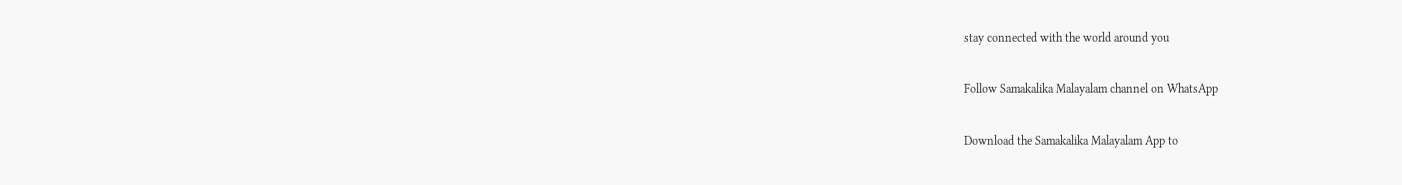stay connected with the world around you

Follow Samakalika Malayalam channel on WhatsApp

Download the Samakalika Malayalam App to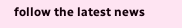follow the latest news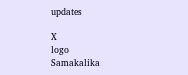updates

X
logo
Samakalika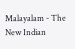Malayalam - The New Indian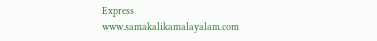Express
www.samakalikamalayalam.com